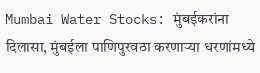Mumbai Water Stocks: मुंबईकरांना दिलासा, मुंबईला पाणिपुरवठा करणाऱ्या धरणांमध्ये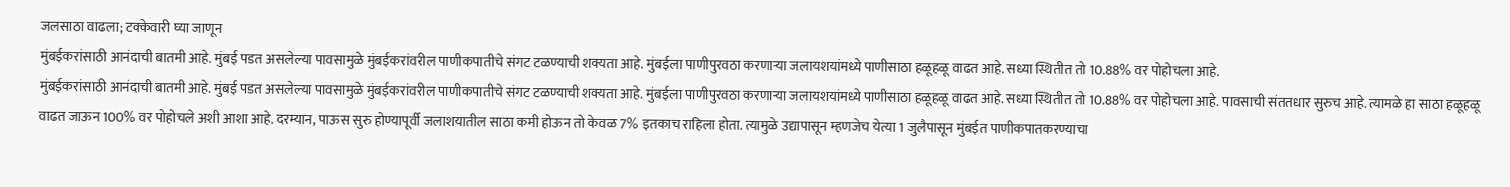जलसाठा वाढला; टक्केवारी घ्या जाणून
मुंबईकरांसाठी आनंदाची बातमी आहे. मुंबई पडत असलेल्या पावसामुळे मुंबईकरांवरील पाणीकपातीचे संगट टळण्याची शक्यता आहे. मुंबईला पाणीपुरवठा करणाऱ्या जलायशयांमध्ये पाणीसाठा हळूहळू वाढत आहे. सध्या स्थितीत तो 10.88% वर पोहोचला आहे.
मुंबईकरांसाठी आनंदाची बातमी आहे. मुंबई पडत असलेल्या पावसामुळे मुंबईकरांवरील पाणीकपातीचे संगट टळण्याची शक्यता आहे. मुंबईला पाणीपुरवठा करणाऱ्या जलायशयांमध्ये पाणीसाठा हळूहळू वाढत आहे. सध्या स्थितीत तो 10.88% वर पोहोचला आहे. पावसाची संततधार सुरुच आहे. त्यामळे हा साठा हळूहळू वाढत जाऊन 100% वर पोहोचले अशी आशा आहे. दरम्यान, पाऊस सुरु होण्यापूर्वी जलाशयातील साठा कमी होऊन तो केवळ 7% इतकाच राहिला होता. त्यामुळे उद्यापासून म्हणजेच येत्या 1 जुलैपासून मुंबईत पाणीकपातकरण्याचा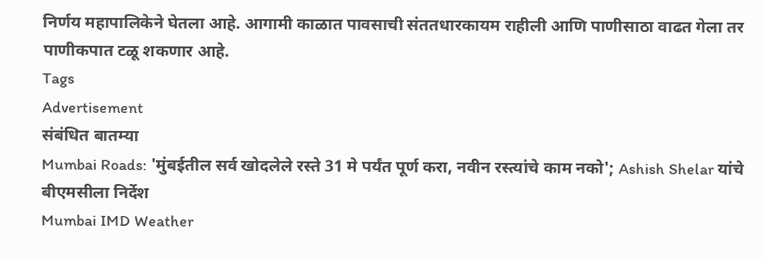निर्णय महापालिकेने घेतला आहे. आगामी काळात पावसाची संततधारकायम राहीली आणि पाणीसाठा वाढत गेला तर पाणीकपात टळू शकणार आहे.
Tags
Advertisement
संबंधित बातम्या
Mumbai Roads: 'मुंबईतील सर्व खोदलेले रस्ते 31 मे पर्यंत पूर्ण करा, नवीन रस्त्यांचे काम नको'; Ashish Shelar यांचे बीएमसीला निर्देश
Mumbai IMD Weather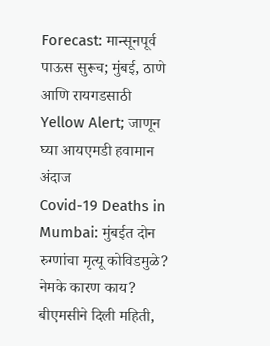Forecast: मान्सूनपूर्व पाऊस सुरूच; मुंबई, ठाणे आणि रायगडसाठी Yellow Alert; जाणून घ्या आयएमडी हवामान अंदाज
Covid-19 Deaths in Mumbai: मुंबईत दोन रुग्णांचा मृत्यू कोविडमुळे? नेमके कारण काय? बीएमसीने दिली महिती,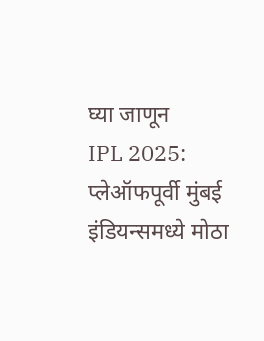घ्या जाणून
IPL 2025: प्लेऑफपूर्वी मुंबई इंडियन्समध्ये मोठा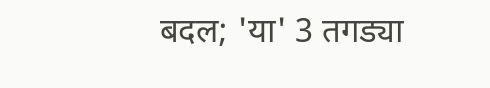बदल; 'या' 3 तगड्या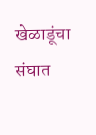खेळाडूंचा संघात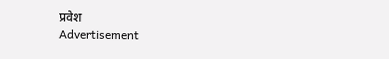प्रवेश
Advertisement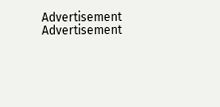Advertisement
Advertisement